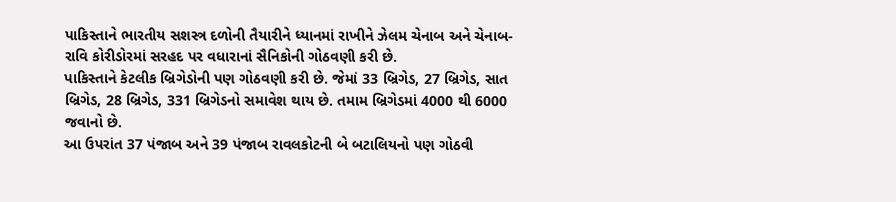પાકિસ્તાને ભારતીય સશસ્ત્ર દળોની તૈયારીને ધ્યાનમાં રાખીને ઝેલમ ચેનાબ અને ચેનાબ-રાવિ કોરીડોરમાં સરહદ પર વધારાનાં સૈનિકોની ગોઠવણી કરી છે.
પાકિસ્તાને કેટલીક બ્રિગેડોની પણ ગોઠવણી કરી છે. જેમાં 33 બ્રિગેડ, 27 બ્રિગેડ, સાત બ્રિગેડ, 28 બ્રિગેડ, 331 બ્રિગેડનો સમાવેશ થાય છે. તમામ બ્રિગેડમાં 4000 થી 6000 જવાનો છે.
આ ઉપરાંત 37 પંજાબ અને 39 પંજાબ રાવલકોટની બે બટાલિયનો પણ ગોઠવી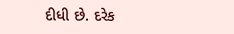દીધી છે. દરેક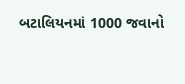બટાલિયનમાં 1000 જવાનો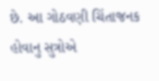છે. આ ગોઠવણી ચિંતાજનક હોવાનુ સુત્રોએ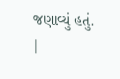જણાવ્યું હતું.
|